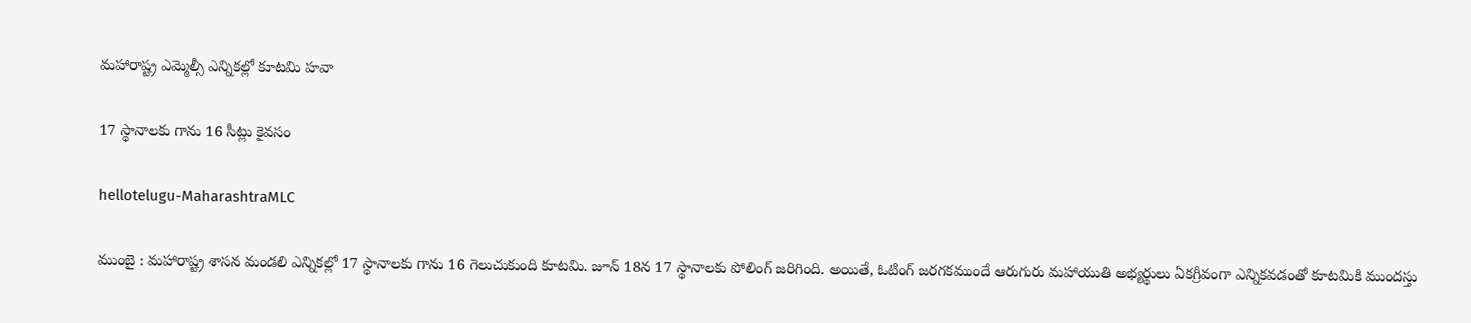మ‌హారాష్ట్ర ఎమ్మెల్సీ ఎన్నిక‌ల్లో కూట‌మి హ‌వా

17 స్థానాల‌కు గాను 16 సీట్లు కైవ‌సం

hellotelugu-MaharashtraMLC

ముంబై : మహారాష్ట్ర శాస‌న మండ‌లి ఎన్నికల్లో 17 స్థానాలకు గాను 16 గెలుచుకుంది కూటమి. జూన్ 18న 17 స్థానాలకు పోలింగ్ జరిగింది. అయితే, ఓటింగ్ జరగకముందే ఆరుగురు మహాయుతి అభ్యర్థులు ఏకగ్రీవంగా ఎన్నికవడంతో కూటమికి ముందస్తు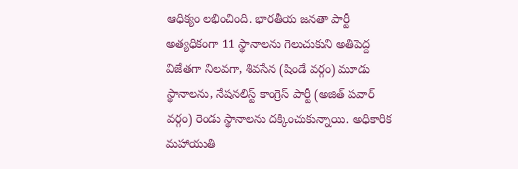ఆధిక్యం లభించింది. భారతీయ జనతా పార్టీ అత్యధికంగా 11 స్థానాలను గెలుచుకుని అతిపెద్ద విజేతగా నిలవగా, శివసేన (షిండే వర్గం) మూడు స్థానాలను, నేషనలిస్ట్ కాంగ్రెస్ పార్టీ (అజిత్ పవార్ వర్గం) రెండు స్థానాలను దక్కించుకున్నాయి. అధికారిక మహాయుతి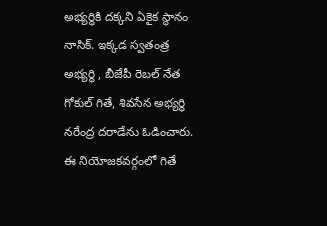అభ్యర్థికి దక్కని ఏకైక స్థానం నాసిక్. ఇక్కడ స్వతంత్ర అభ్యర్థి , బీజేపీ రెబల్ నేత గోకుల్ గితే, శివసేన అభ్యర్థి నరేంద్ర దరాడేను ఓడించారు. ఈ నియోజకవర్గంలో గితే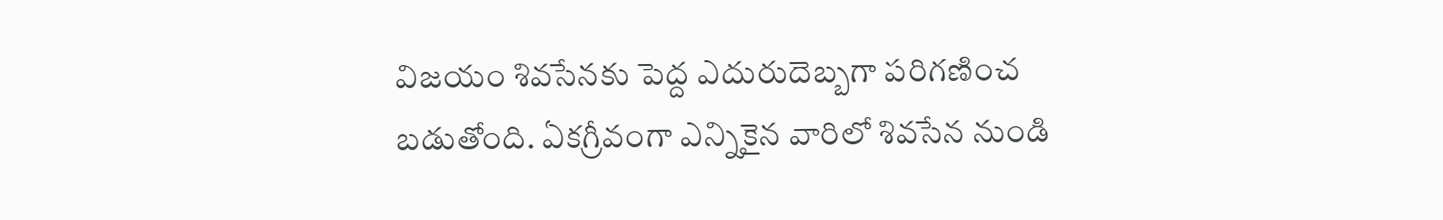విజయం శివసేనకు పెద్ద ఎదురుదెబ్బగా పరిగణించ బడుతోంది. ఏకగ్రీవంగా ఎన్నికైన వారిలో శివసేన నుండి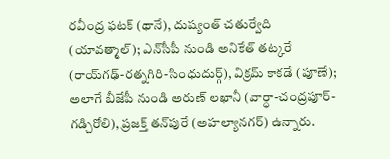రవీంద్ర ఫటక్ (థానే), దుష్యంత్ చతుర్వేది (యావత్మాల్); ఎన్‌సీపీ నుండి అనికేత్ తట్కరే (రాయ్‌గఢ్-రత్నగిరి-సింధుదుర్గ్), విక్రమ్ కాకడే (పూణే); అలాగే బీజేపీ నుండి అరుణ్ లఖానీ (వార్ధా-చంద్రపూర్-గడ్చిరోలి), ప్రజక్త్ తన్‌పురే (అహల్యానగర్) ఉన్నారు.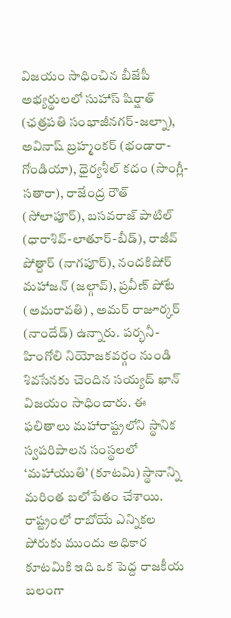విజయం సాధించిన బీజేపీ అభ్యర్థులలో సుహాస్ షిర్షాత్ (ఛత్రపతి సంభాజీనగర్-జల్నా), అవినాష్ బ్రహ్మంకర్ (భండారా-గోండియా), ధైర్యశీల్ కదం (సాంగ్లీ-సతారా), రాజేంద్ర రౌత్ (సోలాపూర్), బసవరాజ్ పాటిల్ (ధారాశివ్-లాతూర్-బీడ్), రాజీవ్ పోత్దార్ (నాగపూర్), నందకిషోర్ మహాజన్ (జల్గావ్), ప్రవీణ్ పోటే (అమరావతి) , అమర్ రాజూర్కర్ (నాందేడ్) ఉన్నారు. పర్భనీ-హింగోలి నియోజకవర్గం నుండి శివసేనకు చెందిన సయ్యద్ ఖాన్ విజయం సాధించారు. ఈ ఫలితాలు మహారాష్ట్రలోని స్థానిక స్వపరిపాలన సంస్థలలో ‘మహాయుతి’ (కూటమి) స్థానాన్ని మరింత బలోపేతం చేశాయి. రాష్ట్రంలో రాబోయే ఎన్నికల పోరుకు ముందు అధికార కూటమికి ఇది ఒక పెద్ద రాజకీయ బలంగా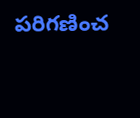పరిగణించ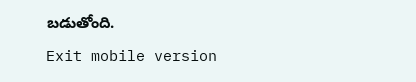బడుతోంది.

Exit mobile version